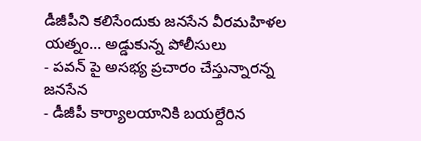డీజీపీని కలిసేందుకు జనసేన వీరమహిళల యత్నం... అడ్డుకున్న పోలీసులు
- పవన్ పై అసభ్య ప్రచారం చేస్తున్నారన్న జనసేన
- డీజీపీ కార్యాలయానికి బయల్దేరిన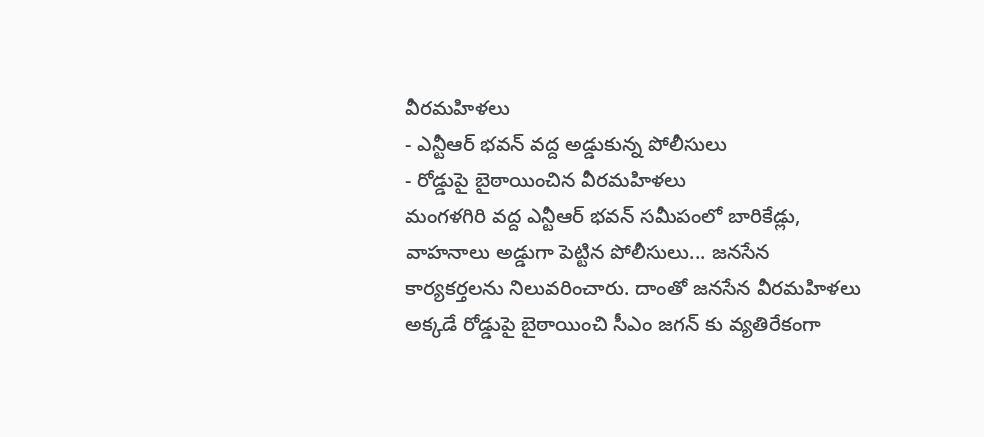వీరమహిళలు
- ఎన్టీఆర్ భవన్ వద్ద అడ్డుకున్న పోలీసులు
- రోడ్డుపై బైఠాయించిన వీరమహిళలు
మంగళగిరి వద్ద ఎన్టీఆర్ భవన్ సమీపంలో బారికేడ్లు, వాహనాలు అడ్డుగా పెట్టిన పోలీసులు... జనసేన కార్యకర్తలను నిలువరించారు. దాంతో జనసేన వీరమహిళలు అక్కడే రోడ్డుపై బైఠాయించి సీఎం జగన్ కు వ్యతిరేకంగా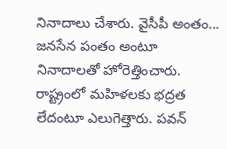నినాదాలు చేశారు. వైసీపీ అంతం... జనసేన పంతం అంటూ నినాదాలతో హోరెత్తించారు. రాష్ట్రంలో మహిళలకు భద్రత లేదంటూ ఎలుగెత్తారు. పవన్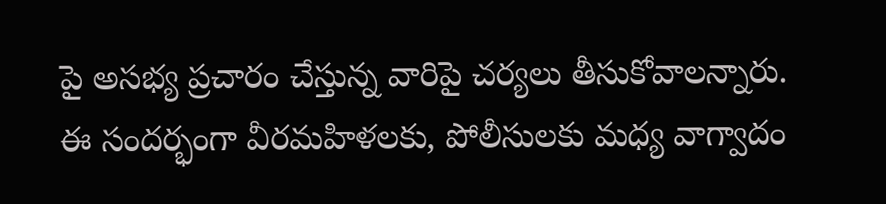పై అసభ్య ప్రచారం చేస్తున్న వారిపై చర్యలు తీసుకోవాలన్నారు.
ఈ సందర్భంగా వీరమహిళలకు, పోలీసులకు మధ్య వాగ్వాదం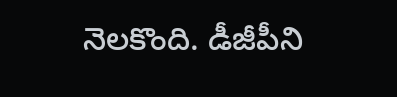నెలకొంది. డీజీపీని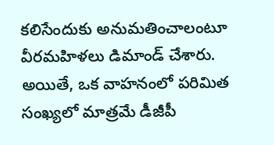కలిసేందుకు అనుమతించాలంటూ వీరమహిళలు డిమాండ్ చేశారు. అయితే, ఒక వాహనంలో పరిమిత సంఖ్యలో మాత్రమే డీజీపీ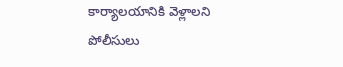కార్యాలయానికి వెళ్లాలని పోలీసులు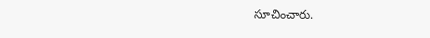సూచించారు.